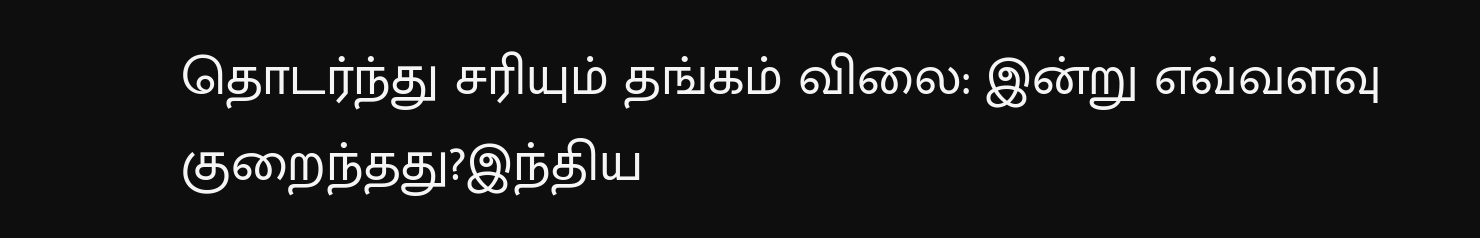தொடர்ந்து சரியும் தங்கம் விலை: இன்று எவ்வளவு குறைந்தது?இந்திய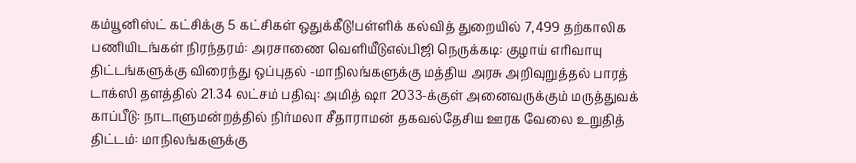கம்யூனிஸ்ட் கட்சிக்கு 5 கட்சிகள் ஒதுக்கீடு!பள்ளிக் கல்வித் துறையில் 7,499 தற்காலிக பணியிடங்கள் நிரந்தரம்: அரசாணை வெளியீடுஎல்பிஜி நெருக்கடி: குழாய் எரிவாயு திட்டங்களுக்கு விரைந்து ஒப்புதல் -மாநிலங்களுக்கு மத்திய அரசு அறிவுறுத்தல் பாரத் டாக்ஸி தளத்தில் 21.34 லட்சம் பதிவு: அமித் ஷா 2033-க்குள் அனைவருக்கும் மருத்துவக் காப்பீடு: நாடாளுமன்றத்தில் நிர்மலா சீதாராமன் தகவல்தேசிய ஊரக வேலை உறுதித் திட்டம்: மாநிலங்களுக்கு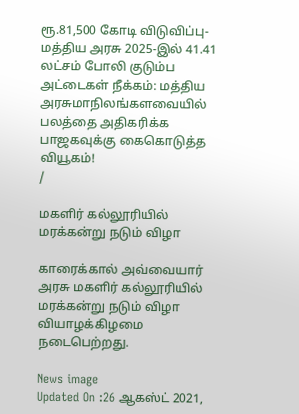ரூ.81,500 கோடி விடுவிப்பு- மத்திய அரசு 2025-இல் 41.41 லட்சம் போலி குடும்ப அட்டைகள் நீக்கம்: மத்திய அரசுமாநிலங்களவையில் பலத்தை அதிகரிக்க பாஜகவுக்கு கைகொடுத்த வியூகம்!
/

மகளிர் கல்லூரியில் மரக்கன்று நடும் விழா

காரைக்கால் அவ்வையார் அரசு மகளிர் கல்லூரியில் மரக்கன்று நடும் விழா வியாழக்கிழமை நடைபெற்றது.

News image
Updated On :26 ஆகஸ்ட் 2021,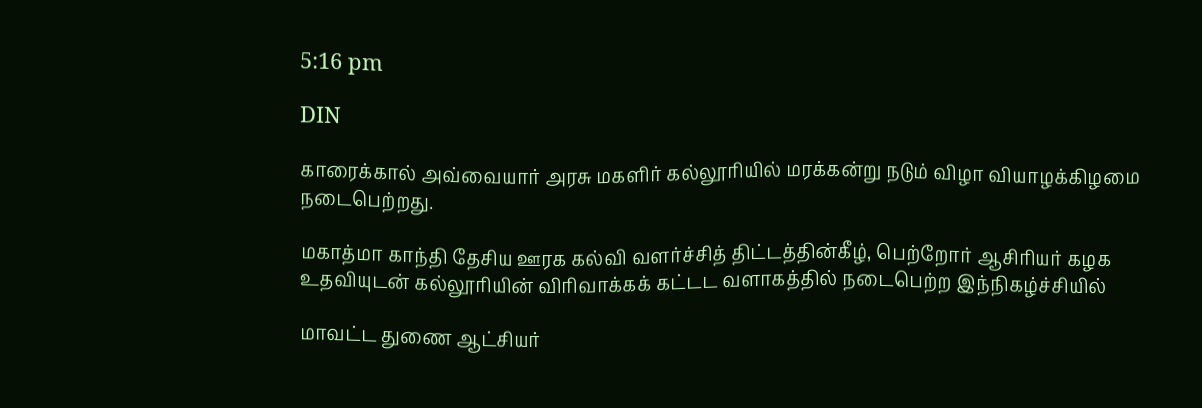5:16 pm

DIN

காரைக்கால் அவ்வையார் அரசு மகளிர் கல்லூரியில் மரக்கன்று நடும் விழா வியாழக்கிழமை நடைபெற்றது.

மகாத்மா காந்தி தேசிய ஊரக கல்வி வளர்ச்சித் திட்டத்தின்கீழ், பெற்றோர் ஆசிரியர் கழக உதவியுடன் கல்லூரியின் விரிவாக்கக் கட்டட வளாகத்தில் நடைபெற்ற இந்நிகழ்ச்சியில்

மாவட்ட துணை ஆட்சியர்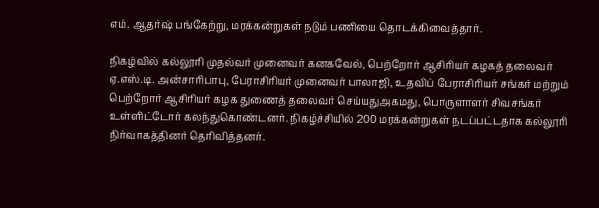எம். ஆதர்ஷ் பங்கேற்று, மரக்கன்றுகள் நடும் பணியை தொடக்கிவைத்தார்.

நிகழ்வில் கல்லூரி முதல்வர் முனைவர் கனகவேல், பெற்றோர் ஆசிரியர் கழகத் தலைவர் ஏ.எஸ்.டி. அன்சாரிபாபு, பேராசிரியர் முனைவர் பாலாஜி, உதவிப் பேராசிரியர் சங்கர் மற்றும் பெற்றோர் ஆசிரியர் கழக துணைத் தலைவர் செய்யதுஅகமது, பொருளாளர் சிவசங்கர் உள்ளிட்டோர் கலந்துகொண்டனர். நிகழ்ச்சியில் 200 மரக்கன்றுகள் நடப்பட்டதாக கல்லூரி நிர்வாகத்தினர் தெரிவித்தனர்.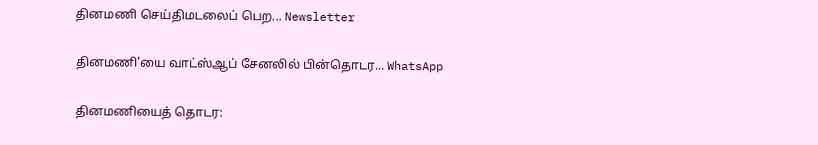தினமணி செய்திமடலைப் பெற... Newsletter

தினமணி'யை வாட்ஸ்ஆப் சேனலில் பின்தொடர... WhatsApp

தினமணியைத் தொடர: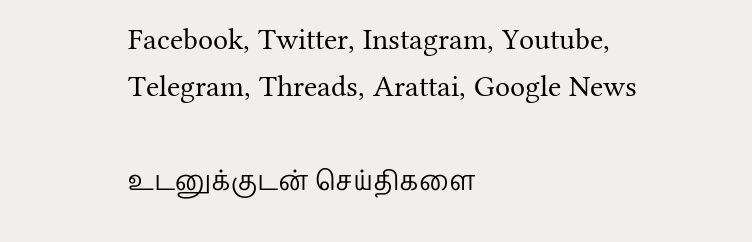Facebook, Twitter, Instagram, Youtube, Telegram, Threads, Arattai, Google News

உடனுக்குடன் செய்திகளை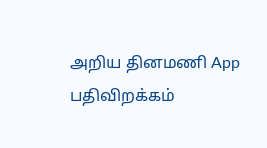அறிய தினமணி App பதிவிறக்கம்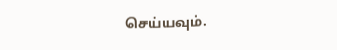செய்யவும்.